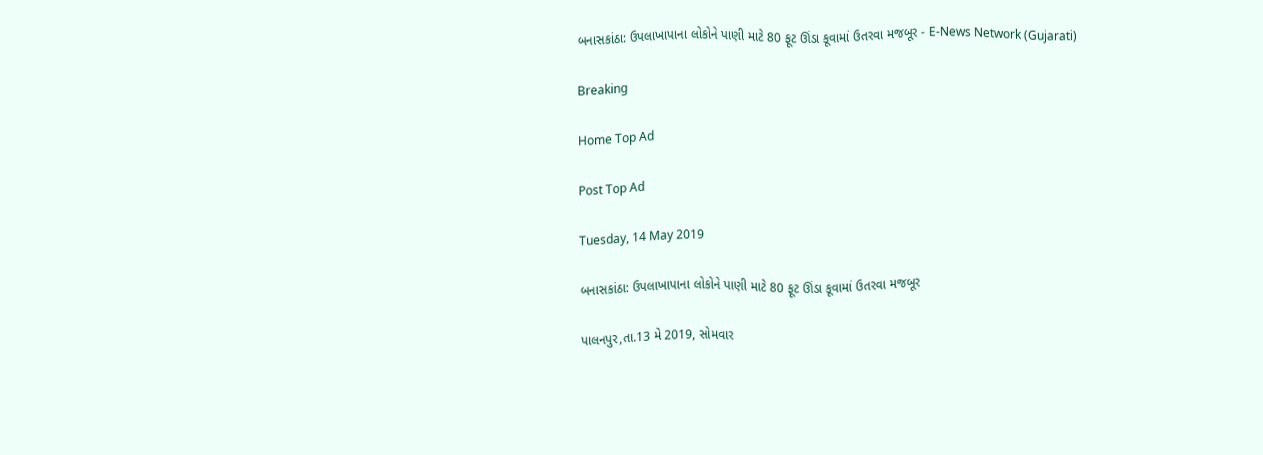બનાસકાંઠા: ઉપલાખાપાના લોકોને પાણી માટે 80 ફૂટ ઊંડા કૂવામાં ઉતરવા મજબૂર - E-News Network (Gujarati)

Breaking

Home Top Ad

Post Top Ad

Tuesday, 14 May 2019

બનાસકાંઠા: ઉપલાખાપાના લોકોને પાણી માટે 80 ફૂટ ઊંડા કૂવામાં ઉતરવા મજબૂર

પાલનપુર,તા.13 મે 2019, સોમવાર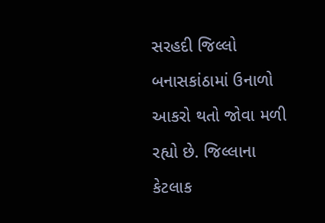સરહદી જિલ્લો બનાસકાંઠામાં ઉનાળો આકરો થતો જોવા મળી રહ્યો છે. જિલ્લાના કેટલાક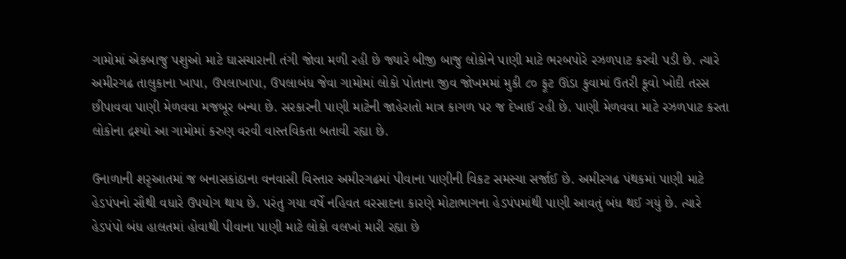ગામોમાં એકબાજુ પશુઓ માટે ઘાસચારાની તંગી જોવા મળી રહી છે જ્યારે બીજી બાજુ લોકોને પાણી માટે ભરબપોરે રઝળપાટ કરવી પડી છે. ત્યારે અમીરગઢ તાલુકાના ખાપા, ઉપલાખાપા, ઉપલાબંધ જેવા ગામોમાં લોકો પોતાના જીવ જોખમમાં મુકી ૮૦ ફૂટ ઊંડા કુવામાં ઉતરી કૂવો ખોદી તરસ છીપાવવા પાણી મેળવવા મજબૂર બન્યા છે. સરકારની પાણી માટેની જાહેરાતો માત્ર કાગળ પર જ દેખાઈ રહી છે. પાણી મેળવવા માટે રઝળપાટ કરતા લોકોના દ્રશ્યો આ ગામોમાં કરુણ વરવી વાસ્તવિકતા બતાવી રહ્યા છે.

ઉનાળાની શરૃઆતમાં જ બનાસકાંઠાના વનવાસી વિસ્તાર અમીરગઢમાં પીવાના પાણીની વિકટ સમસ્યા સર્જાઈ છે. અમીરગઢ પંથકમાં પાણી માટે હેડપંપનો સૌથી વધારે ઉપયોગ થાય છે. પરંતુ ગયા વર્ષે નહિવત વરસાદના કારણે મોટાભાગના હેડપંપમાંથી પાણી આવતું બંધ થઈ ગયું છે. ત્યારે હેડપંપો બંધ હાલતમાં હોવાથી પીવાના પાણી માટે લોકો વલખાં મારી રહ્યા છે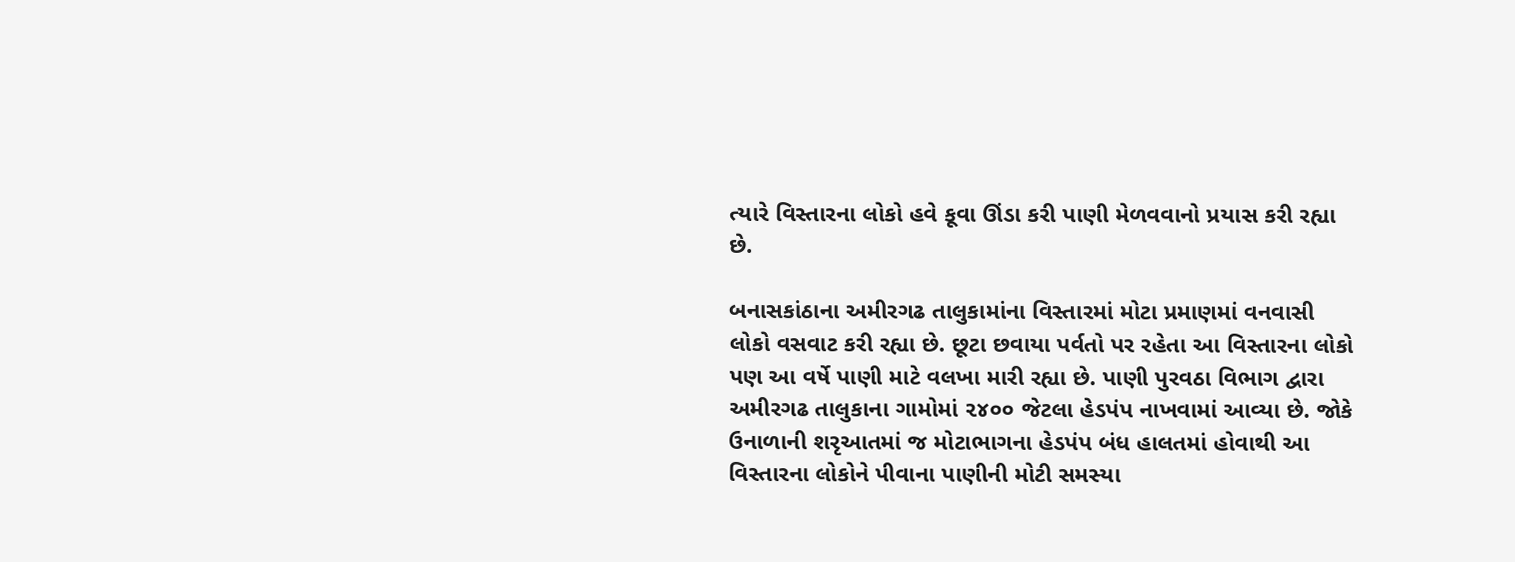ત્યારે વિસ્તારના લોકો હવે કૂવા ઊંડા કરી પાણી મેળવવાનો પ્રયાસ કરી રહ્યા છે.

બનાસકાંઠાના અમીરગઢ તાલુકામાંના વિસ્તારમાં મોટા પ્રમાણમાં વનવાસી લોકો વસવાટ કરી રહ્યા છે. છૂટા છવાયા પર્વતો પર રહેતા આ વિસ્તારના લોકો પણ આ વર્ષે પાણી માટે વલખા મારી રહ્યા છે. પાણી પુરવઠા વિભાગ દ્વારા અમીરગઢ તાલુકાના ગામોમાં ૨૪૦૦ જેટલા હેડપંપ નાખવામાં આવ્યા છે. જોકે ઉનાળાની શરૃઆતમાં જ મોટાભાગના હેડપંપ બંધ હાલતમાં હોવાથી આ વિસ્તારના લોકોને પીવાના પાણીની મોટી સમસ્યા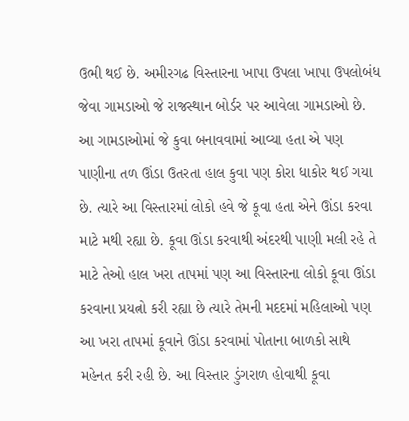ઉભી થઈ છે. અમીરગઢ વિસ્તારના ખાપા ઉપલા ખાપા ઉપલોબંધ જેવા ગામડાઓ જે રાજસ્થાન બોર્ડર પર આવેલા ગામડાઓ છે. આ ગામડાઓમાં જે કુવા બનાવવામાં આવ્યા હતા એ પણ પાણીના તળ ઊંડા ઉતરતા હાલ કુવા પણ કોરા ધાકોર થઈ ગયા છે. ત્યારે આ વિસ્તારમાં લોકો હવે જે કૂવા હતા એને ઊંડા કરવા માટે મથી રહ્યા છે. કૂવા ઊંડા કરવાથી અંદરથી પાણી મલી રહે તે માટે તેઓ હાલ ખરા તાપમાં પણ આ વિસ્તારના લોકો કૂવા ઊંડા કરવાના પ્રયત્નો કરી રહ્યા છે ત્યારે તેમની મદદમાં મહિલાઓ પણ આ ખરા તાપમાં કૂવાને ઊંડા કરવામાં પોતાના બાળકો સાથે મહેનત કરી રહી છે. આ વિસ્તાર ડુંગરાળ હોવાથી કૂવા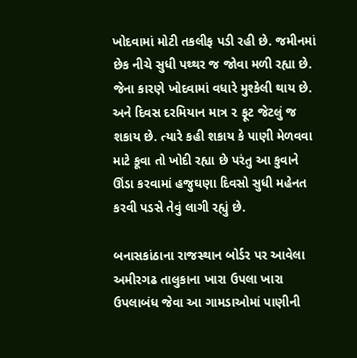ખોદવામાં મોટી તકલીફ પડી રહી છે. જમીનમાં છેક નીચે સુધી પથ્થર જ જોવા મળી રહ્યા છે. જેના કારણે ખોદવામાં વધારે મુશ્કેલી થાય છે. અને દિવસ દરમિયાન માત્ર ૨ ફૂટ જેટલું જ શકાય છે. ત્યારે કહી શકાય કે પાણી મેળવવા માટે કૂવા તો ખોદી રહ્યા છે પરંતુ આ કુવાને ઊંડા કરવામાં હજુઘણા દિવસો સુધી મહેનત કરવી પડસે તેવું લાગી રહ્યું છે.

બનાસકાંઠાના રાજસ્થાન બોર્ડર પર આવેલા અમીરગઢ તાલુકાના ખારા ઉપલા ખારા ઉપલાબંધ જેવા આ ગામડાઓમાં પાણીની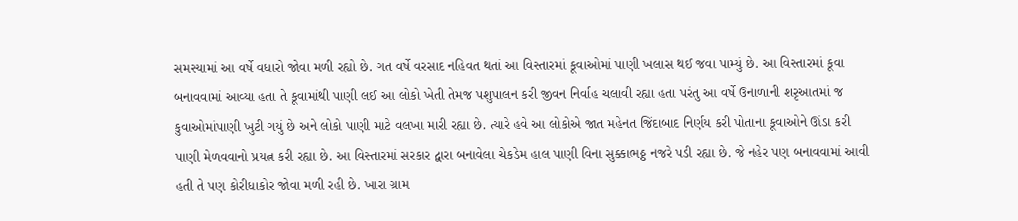સમસ્યામાં આ વર્ષે વધારો જોવા મળી રહ્યો છે. ગત વર્ષે વરસાદ નહિવત થતાં આ વિસ્તારમાં કૂવાઓમાં પાણી ખલાસ થઈ જવા પામ્યું છે. આ વિસ્તારમાં કૂવા બનાવવામાં આવ્યા હતા તે કૂવામાંથી પાણી લઈ આ લોકો ખેતી તેમજ પશુપાલન કરી જીવન નિર્વાહ ચલાવી રહ્યા હતા પરંતુ આ વર્ષે ઉનાળાની શરૃઆતમાં જ કુવાઓમાંપાણી ખુટી ગયું છે અને લોકો પાણી માટે વલખા મારી રહ્યા છે. ત્યારે હવે આ લોકોએ જાત મહેનત જિંદાબાદ નિર્ણય કરી પોતાના કૂવાઓને ઊંડા કરી પાણી મેળવવાનો પ્રયત્ન કરી રહ્યા છે. આ વિસ્તારમાં સરકાર દ્વારા બનાવેલા ચેકડેમ હાલ પાણી વિના સુક્કાભઠ્ઠ નજરે પડી રહ્યા છે. જે નહેર પણ બનાવવામાં આવી હતી તે પણ કોરીધાકોર જોવા મળી રહી છે. ખારા ગ્રામ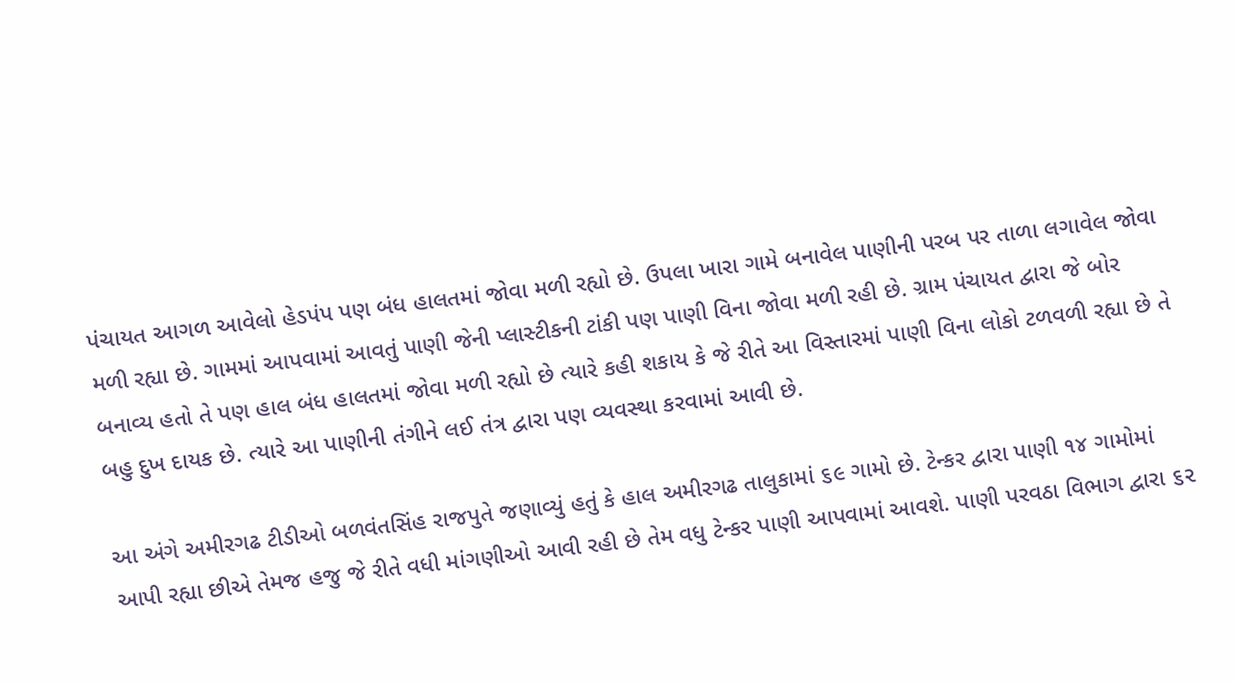પંચાયત આગળ આવેલો હેડપંપ પણ બંધ હાલતમાં જોવા મળી રહ્યો છે. ઉપલા ખારા ગામે બનાવેલ પાણીની પરબ પર તાળા લગાવેલ જોવા મળી રહ્યા છે. ગામમાં આપવામાં આવતું પાણી જેની પ્લાસ્ટીકની ટાંકી પણ પાણી વિના જોવા મળી રહી છે. ગ્રામ પંચાયત દ્વારા જે બોર બનાવ્ય હતો તે પણ હાલ બંધ હાલતમાં જોવા મળી રહ્યો છે ત્યારે કહી શકાય કે જે રીતે આ વિસ્તારમાં પાણી વિના લોકો ટળવળી રહ્યા છે તે બહુ દુખ દાયક છે. ત્યારે આ પાણીની તંગીને લઈ તંત્ર દ્વારા પણ વ્યવસ્થા કરવામાં આવી છે.

આ અંગે અમીરગઢ ટીડીઓ બળવંતસિંહ રાજપુતે જણાવ્યું હતું કે હાલ અમીરગઢ તાલુકામાં ૬૯ ગામો છે. ટેન્કર દ્વારા પાણી ૧૪ ગામોમાં આપી રહ્યા છીએ તેમજ હજુ જે રીતે વધી માંગણીઓ આવી રહી છે તેમ વધુ ટેન્કર પાણી આપવામાં આવશે. પાણી પરવઠા વિભાગ દ્વારા ૬૨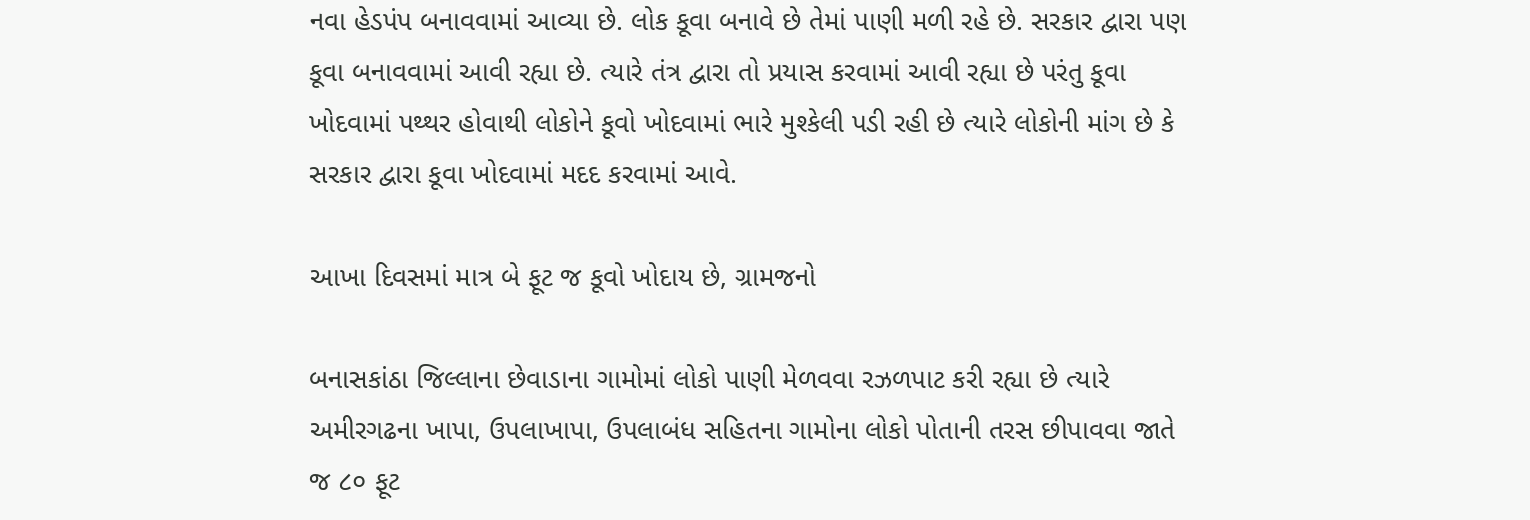નવા હેડપંપ બનાવવામાં આવ્યા છે. લોક કૂવા બનાવે છે તેમાં પાણી મળી રહે છે. સરકાર દ્વારા પણ કૂવા બનાવવામાં આવી રહ્યા છે. ત્યારે તંત્ર દ્વારા તો પ્રયાસ કરવામાં આવી રહ્યા છે પરંતુ કૂવા ખોદવામાં પથ્થર હોવાથી લોકોને કૂવો ખોદવામાં ભારે મુશ્કેલી પડી રહી છે ત્યારે લોકોની માંગ છે કે સરકાર દ્વારા કૂવા ખોદવામાં મદદ કરવામાં આવે.

આખા દિવસમાં માત્ર બે ફૂટ જ કૂવો ખોદાય છે, ગ્રામજનો

બનાસકાંઠા જિલ્લાના છેવાડાના ગામોમાં લોકો પાણી મેળવવા રઝળપાટ કરી રહ્યા છે ત્યારે અમીરગઢના ખાપા, ઉપલાખાપા, ઉપલાબંધ સહિતના ગામોના લોકો પોતાની તરસ છીપાવવા જાતે જ ૮૦ ફૂટ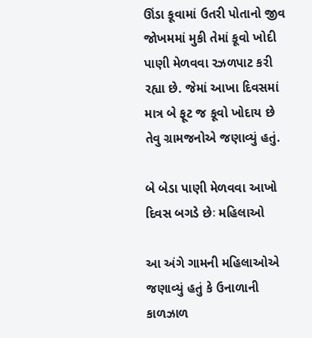ઊંડા કૂવામાં ઉતરી પોતાનો જીવ જોખમમાં મુકી તેમાં કૂવો ખોદી પાણી મેળવવા રઝળપાટ કરી રહ્યા છે. જેમાં આખા દિવસમાં માત્ર બે ફૂટ જ કૂવો ખોદાય છે તેવુ ગ્રામજનોએ જણાવ્યું હતું.

બે બેડા પાણી મેળવવા આખો દિવસ બગડે છેઃ મહિલાઓ

આ અંગે ગામની મહિલાઓએ જણાવ્યું હતું કે ઉનાળાની કાળઝાળ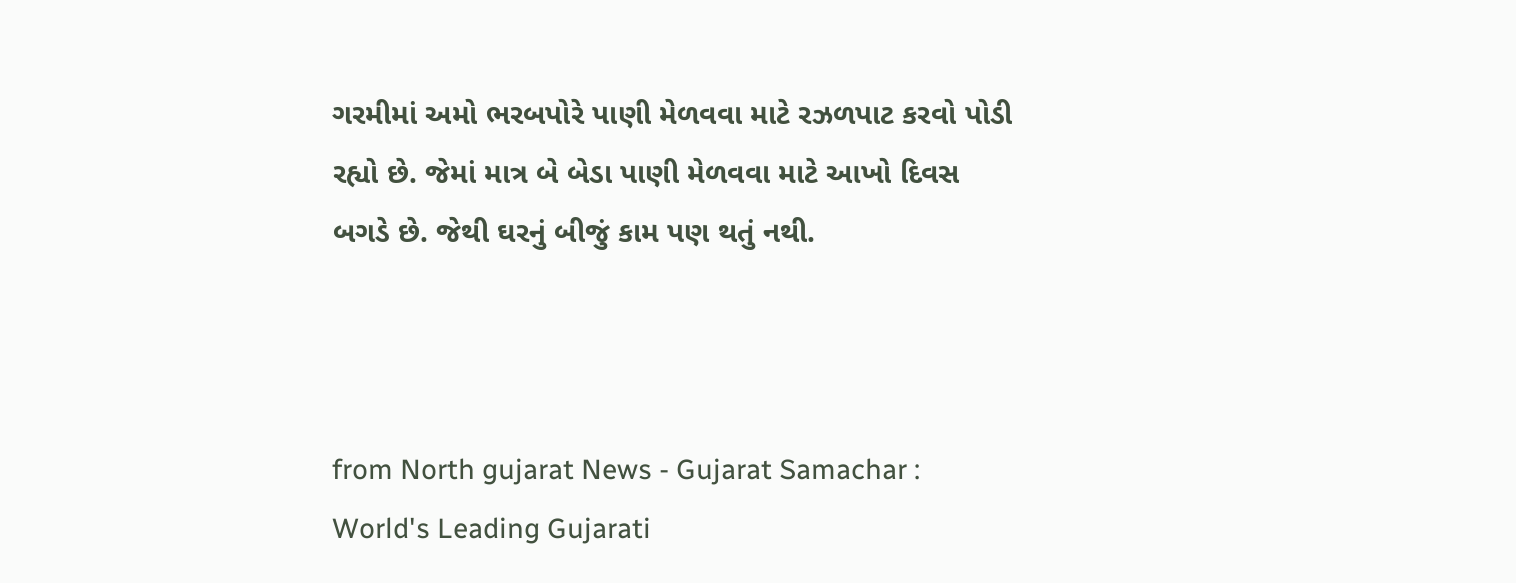ગરમીમાં અમો ભરબપોરે પાણી મેળવવા માટે રઝળપાટ કરવો પોડી રહ્યો છે. જેમાં માત્ર બે બેડા પાણી મેળવવા માટે આખો દિવસ બગડે છે. જેથી ઘરનું બીજું કામ પણ થતું નથી.



from North gujarat News - Gujarat Samachar : World's Leading Gujarati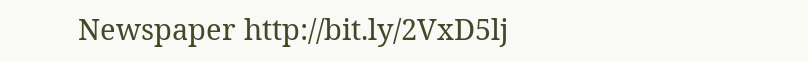Newspaper http://bit.ly/2VxD5lj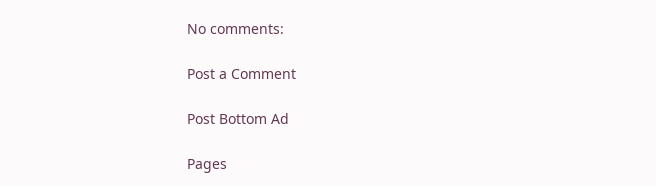No comments:

Post a Comment

Post Bottom Ad

Pages